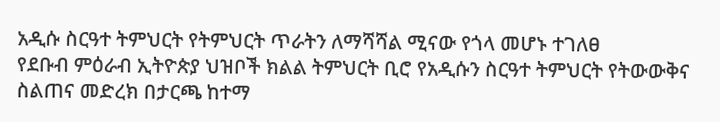አዲሱ ስርዓተ ትምህርት የትምህርት ጥራትን ለማሻሻል ሚናው የጎላ መሆኑ ተገለፀ
የደቡብ ምዕራብ ኢትዮጵያ ህዝቦች ክልል ትምህርት ቢሮ የአዲሱን ስርዓተ ትምህርት የትውውቅና ስልጠና መድረክ በታርጫ ከተማ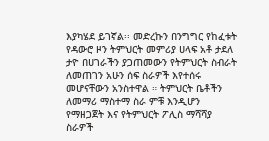እያካሄደ ይገኛል፡፡ መድረኩን በንግግር የከፈቱት የዳውሮ ዞን ትምህርት መምሪያ ሀላፍ አቶ ታደለ ታዮ በሀገራችን ያጋጠመውን የትምህርት ስብራት ለመጠገን አሁን ሰፍ ስራዎች እየተሰሩ መሆናቸውን አንስተዋል ። ትምህርት ቤቶችን ለመማሪ ማስተማ ስራ ምቹ እንዲሆን የማዘጋጀት እና የትምህርት ፖሊስ ማሻሻያ ስራዎች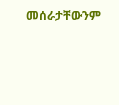መሰራታቸውንም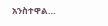አንስተዋል…